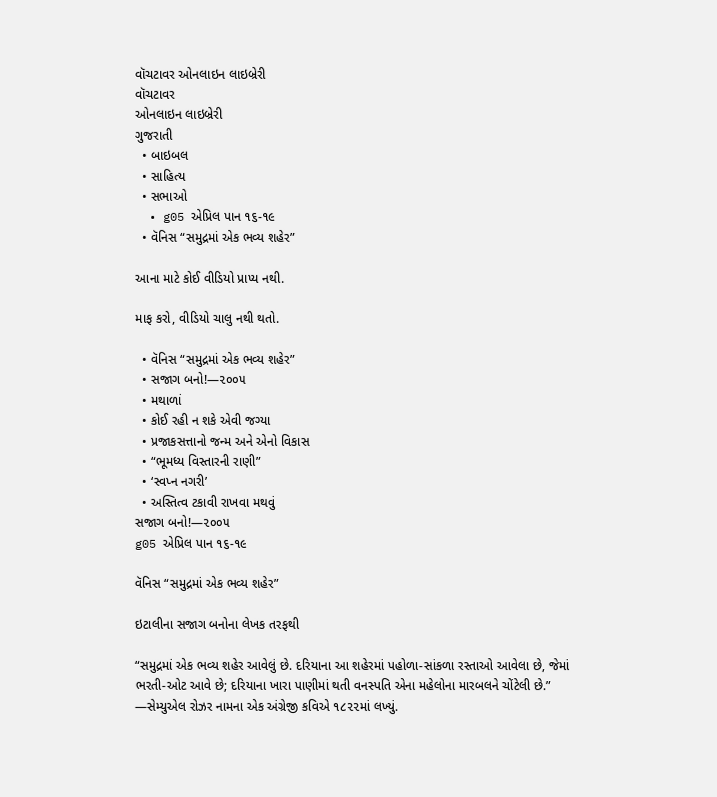વૉચટાવર ઓનલાઇન લાઇબ્રેરી
વૉચટાવર
ઓનલાઇન લાઇબ્રેરી
ગુજરાતી
  • બાઇબલ
  • સાહિત્ય
  • સભાઓ
  • g05 એપ્રિલ પાન ૧૬-૧૯
  • વૅનિસ “સમુદ્રમાં એક ભવ્ય શહેર”

આના માટે કોઈ વીડિયો પ્રાપ્ય નથી.

માફ કરો, વીડિયો ચાલુ નથી થતો.

  • વૅનિસ “સમુદ્રમાં એક ભવ્ય શહેર”
  • સજાગ બનો!—૨૦૦૫
  • મથાળાં
  • કોઈ રહી ન શકે એવી જગ્યા
  • પ્રજાકસત્તાનો જન્મ અને એનો વિકાસ
  • “ભૂમધ્ય વિસ્તારની રાણી”
  • ‘સ્વપ્ન નગરી’
  • અસ્તિત્વ ટકાવી રાખવા મથવું
સજાગ બનો!—૨૦૦૫
g05 એપ્રિલ પાન ૧૬-૧૯

વૅનિસ “સમુદ્રમાં એક ભવ્ય શહેર”

ઇટાલીના સજાગ બનોના લેખક તરફથી

“સમુદ્રમાં એક ભવ્ય શહેર આવેલું છે. દરિયાના આ શહેરમાં પહોળા-સાંકળા રસ્તાઓ આવેલા છે, જેમાં ભરતી-ઓટ આવે છે; દરિયાના ખારા પાણીમાં થતી વનસ્પતિ એના મહેલોના મારબલને ચોંટેલી છે.” —સેમ્યુએલ રોઝર નામના એક અંગ્રેજી કવિએ ૧૮૨૨માં લખ્યું.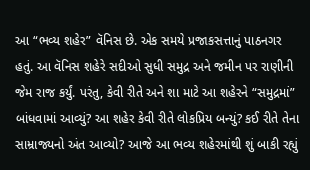આ “ભવ્ય શહેર” વૅનિસ છે. એક સમયે પ્રજાકસત્તાનું પાઠનગર હતું. આ વૅનિસ શહેરે સદીઓ સુધી સમુદ્ર અને જમીન પર રાણીની જેમ રાજ કર્યું. પરંતુ, કેવી રીતે અને શા માટે આ શહેરને “સમુદ્રમાં” બાંધવામાં આવ્યું? આ શહેર કેવી રીતે લોકપ્રિય બન્યું? કઈ રીતે તેના સામ્રાજ્યનો અંત આવ્યો? આજે આ ભવ્ય શહેરમાંથી શું બાકી રહ્યું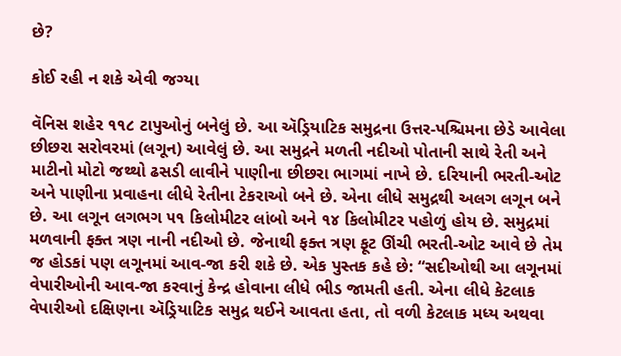છે?

કોઈ રહી ન શકે એવી જગ્યા

વૅનિસ શહેર ૧૧૮ ટાપુઓનું બનેલું છે. આ ઍડ્રિયાટિક સમુદ્રના ઉત્તર-પશ્ચિમના છેડે આવેલા છીછરા સરોવરમાં (લગૂન) આવેલું છે. આ સમુદ્રને મળતી નદીઓ પોતાની સાથે રેતી અને માટીનો મોટો જથ્થો ઢસડી લાવીને પાણીના છીછરા ભાગમાં નાખે છે. દરિયાની ભરતી-ઓટ અને પાણીના પ્રવાહના લીધે રેતીના ટેકરાઓ બને છે. એના લીધે સમુદ્રથી અલગ લગૂન બને છે. આ લગૂન લગભગ ૫૧ કિલોમીટર લાંબો અને ૧૪ કિલોમીટર પહોળું હોય છે. સમુદ્રમાં મળવાની ફક્ત ત્રણ નાની નદીઓ છે. જેનાથી ફક્ત ત્રણ ફૂટ ઊંચી ભરતી-ઓટ આવે છે તેમ જ હોડકાં પણ લગૂનમાં આવ-જા કરી શકે છે. એક પુસ્તક કહે છે: “સદીઓથી આ લગૂનમાં વેપારીઓની આવ-જા કરવાનું કેન્દ્ર હોવાના લીધે ભીડ જામતી હતી. એના લીધે કેટલાક વેપારીઓ દક્ષિણના ઍડ્રિયાટિક સમુદ્ર થઈને આવતા હતા, તો વળી કેટલાક મધ્ય અથવા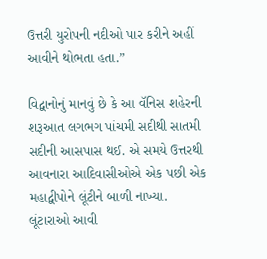ઉત્તરી યુરોપની નદીઓ પાર કરીને અહીં આવીને થોભતા હતા.”

વિદ્વાનોનું માનવું છે કે આ વૅનિસ શહેરની શરૂઆત લગભગ પાંચમી સદીથી સાતમી સદીની આસપાસ થઈ. એ સમયે ઉત્તરથી આવનારા આદિવાસીઓએ એક પછી એક મહાદ્વીપોને લૂંટીને બાળી નાખ્યા. લૂંટારાઓ આવી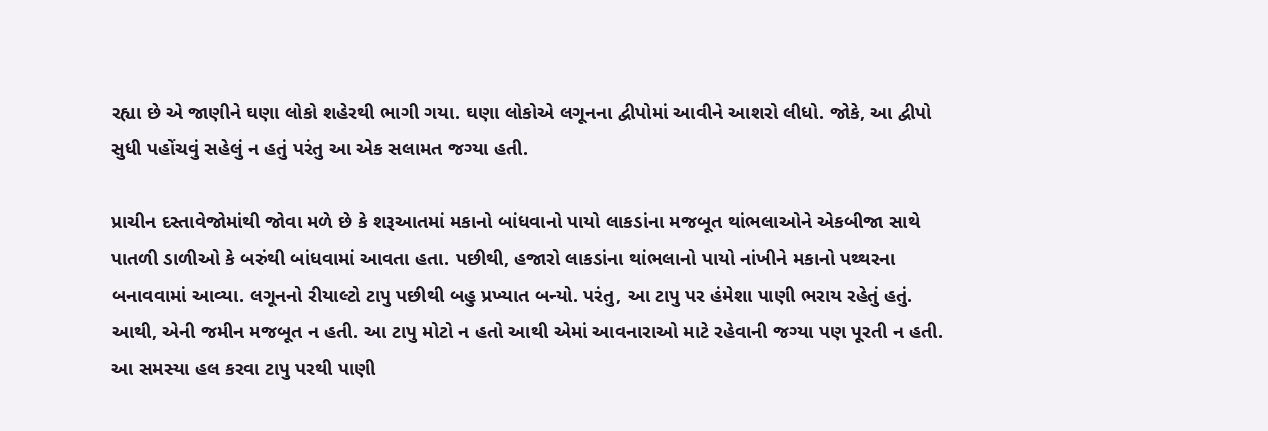રહ્યા છે એ જાણીને ઘણા લોકો શહેરથી ભાગી ગયા. ઘણા લોકોએ લગૂનના દ્વીપોમાં આવીને આશરો લીધો. જોકે, આ દ્વીપો સુધી પહોંચવું સહેલું ન હતું પરંતુ આ એક સલામત જગ્યા હતી.

પ્રાચીન દસ્તાવેજોમાંથી જોવા મળે છે કે શરૂઆતમાં મકાનો બાંધવાનો પાયો લાકડાંના મજબૂત થાંભલાઓને એકબીજા સાથે પાતળી ડાળીઓ કે બરુંથી બાંધવામાં આવતા હતા. પછીથી, હજારો લાકડાંના થાંભલાનો પાયો નાંખીને મકાનો પથ્થરના બનાવવામાં આવ્યા. લગૂનનો રીયાલ્ટો ટાપુ પછીથી બહુ પ્રખ્યાત બન્યો. પરંતુ, આ ટાપુ પર હંમેશા પાણી ભરાય રહેતું હતું. આથી, એની જમીન મજબૂત ન હતી. આ ટાપુ મોટો ન હતો આથી એમાં આવનારાઓ માટે રહેવાની જગ્યા પણ પૂરતી ન હતી. આ સમસ્યા હલ કરવા ટાપુ પરથી પાણી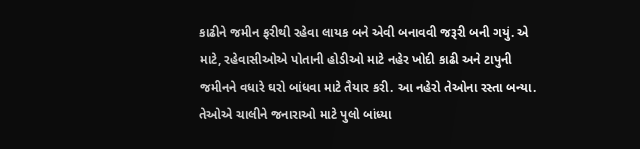કાઢીને જમીન ફરીથી રહેવા લાયક બને એવી બનાવવી જરૂરી બની ગયું. એ માટે, રહેવાસીઓએ પોતાની હોડીઓ માટે નહેર ખોદી કાઢી અને ટાપુની જમીનને વધારે ઘરો બાંધવા માટે તૈયાર કરી. આ નહેરો તેઓના રસ્તા બન્યા. તેઓએ ચાલીને જનારાઓ માટે પુલો બાંધ્યા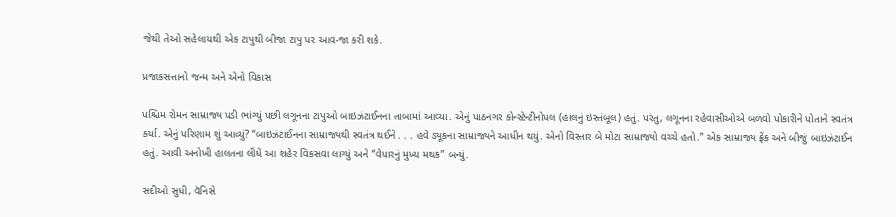જેથી તેઓ સહેલાયથી એક ટાપુથી બીજા ટાપુ પર આવ-જા કરી શકે.

પ્રજાકસત્તાનો જન્મ અને એનો વિકાસ

પશ્ચિમ રોમન સામ્રાજ્ય પડી ભાંગ્યું પછી લગૂનના ટાપુઓ બાઇઝંટાઈનના તાબામાં આવ્યા. એનું પાઠનગર કોન્સ્ટેન્ટીનોપલ (હાલનું ઇસ્તંબૂલ) હતું. પરંતુ, લગૂનના રહેવાસીઓએ બળવો પોકારીને પોતાને સ્વતંત્ર કર્યા. એનું પરિણામ શું આવ્યું? “બાઇઝંટાઈનના સામ્રાજ્યથી સ્વતંત્ર થઈને . . . હવે ડ્યૂકના સામ્રાજ્યને આધીન થયું. એનો વિસ્તાર બે મોટા સામ્રાજ્યો વચ્ચે હતો.” એક સામ્રાજ્ય ફ્રેંક અને બીજું બાઇઝંટાઈન હતું. આવી અનોખી હાલતના લીધે આ શહેર વિકસવા લાગ્યું અને “વેપારનું મુખ્ય મથક” બન્યું.

સદીઓ સુધી, વૅનિસે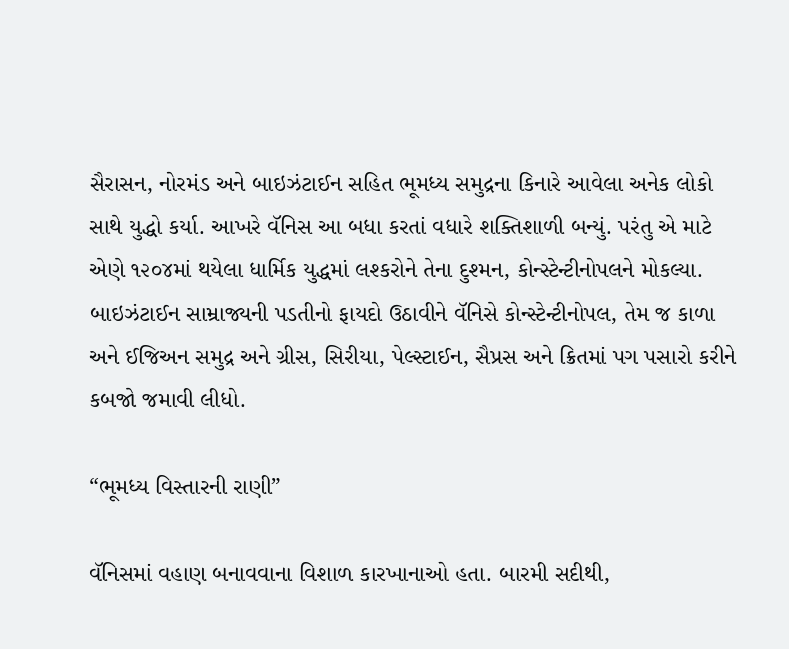સૈરાસન, નોરમંડ અને બાઇઝંટાઈન સહિત ભૂમધ્ય સમુદ્રના કિનારે આવેલા અનેક લોકો સાથે યુદ્ધો કર્યા. આખરે વૅનિસ આ બધા કરતાં વધારે શક્તિશાળી બન્યું. પરંતુ એ માટે એણે ૧૨૦૪માં થયેલા ધાર્મિક યુદ્ધમાં લશ્કરોને તેના દુશ્મન, કોન્સ્ટેન્ટીનોપલને મોકલ્યા. બાઇઝંટાઈન સામ્રાજ્યની પડતીનો ફાયદો ઉઠાવીને વૅનિસે કોન્સ્ટેન્ટીનોપલ, તેમ જ કાળા અને ઈજિઅન સમુદ્ર અને ગ્રીસ, સિરીયા, પેલ્સ્ટાઈન, સૈપ્રસ અને ક્રિતમાં પગ પસારો કરીને કબજો જમાવી લીધો.

“ભૂમધ્ય વિસ્તારની રાણી”

વૅનિસમાં વહાણ બનાવવાના વિશાળ કારખાનાઓ હતા. બારમી સદીથી,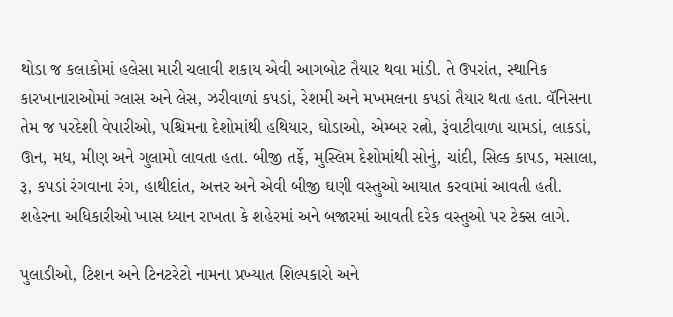થોડા જ કલાકોમાં હલેસા મારી ચલાવી શકાય એવી આગબોટ તૈયાર થવા માંડી. તે ઉપરાંત, સ્થાનિક કારખાનારાઓમાં ગ્લાસ અને લેસ, ઝરીવાળાં કપડાં, રેશમી અને મખમલના કપડાં તૈયાર થતા હતા. વૅનિસના તેમ જ પરદેશી વેપારીઓ, પશ્ચિમના દેશોમાંથી હથિયાર, ઘોડાઓ, એમ્બર રત્નો, રૂંવાટીવાળા ચામડાં, લાકડાં, ઊન, મધ, મીણ અને ગુલામો લાવતા હતા. બીજી તર્ફે, મુસ્લિમ દેશોમાંથી સોનું, ચાંદી, સિલ્ક કાપડ, મસાલા, રૂ, કપડાં રંગવાના રંગ, હાથીદાંત, અત્તર અને એવી બીજી ઘણી વસ્તુઓ આયાત કરવામાં આવતી હતી. શહેરના અધિકારીઓ ખાસ ધ્યાન રાખતા કે શહેરમાં અને બજારમાં આવતી દરેક વસ્તુઓ પર ટેક્સ લાગે.

પુલાડીઓ, ટિશન અને ટિનટરેટો નામના પ્રખ્યાત શિલ્પકારો અને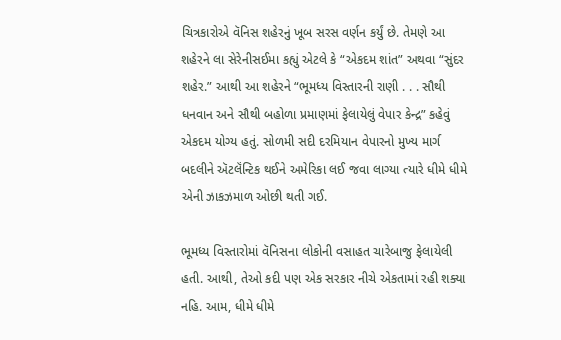ચિત્રકારોએ વૅનિસ શહેરનું ખૂબ સરસ વર્ણન કર્યું છે. તેમણે આ શહેરને લા સેરેનીસઈમા કહ્યું એટલે કે “એકદમ શાંત” અથવા “સુંદર શહેર.” આથી આ શહેરને “ભૂમધ્ય વિસ્તારની રાણી . . . સૌથી ધનવાન અને સૌથી બહોળા પ્રમાણમાં ફેલાયેલું વેપાર કેન્દ્ર” કહેવું એકદમ યોગ્ય હતું. સોળમી સદી દરમિયાન વેપારનો મુખ્ય માર્ગ બદલીને ઍટલૅંન્ટિક થઈને અમેરિકા લઈ જવા લાગ્યા ત્યારે ધીમે ધીમે એની ઝાકઝમાળ ઓછી થતી ગઈ.

ભૂમધ્ય વિસ્તારોમાં વૅનિસના લોકોની વસાહત ચારેબાજુ ફેલાયેલી હતી. આથી, તેઓ કદી પણ એક સરકાર નીચે એકતામાં રહી શક્યા નહિ. આમ, ધીમે ધીમે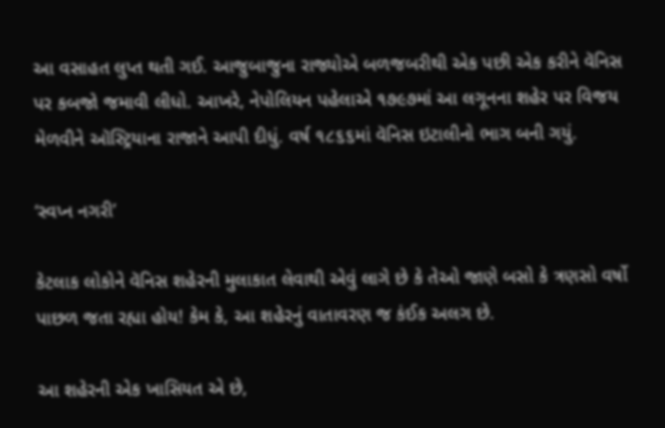આ વસાહત લુપ્ત થતી ગઈ. આજુબાજુના રાજ્યોએ બળજબરીથી એક પછી એક કરીને વૅનિસ પર કબજો જમાવી લીધો. આખરે, નેપોલિયન પહેલાએ ૧૭૯૭માં આ લગૂનના શહેર પર વિજય મેળવીને ઑસ્ટ્રિયાના રાજાને આપી દીધું. વર્ષ ૧૮૬૬માં વૅનિસ ઇટાલીનો ભાગ બની ગયું.

‘સ્વપ્ન નગરી’

કેટલાક લોકોને વૅનિસ શહેરની મુલાકાત લેવાથી એવું લાગે છે કે તેઓ જાણે બસો કે ત્રણસો વર્ષો પાછળ જતા રહ્યા હોય! કેમ કે, આ શહેરનું વાતાવરણ જ કંઈક અલગ છે.

આ શહેરની એક ખાસિયત એ છે,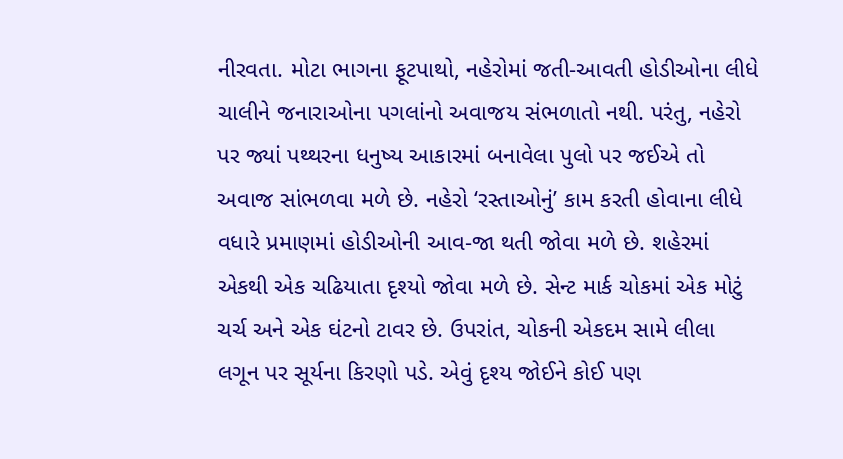નીરવતા. મોટા ભાગના ફૂટપાથો, નહેરોમાં જતી-આવતી હોડીઓના લીધે ચાલીને જનારાઓના પગલાંનો અવાજય સંભળાતો નથી. પરંતુ, નહેરો પર જ્યાં પથ્થરના ધનુષ્ય આકારમાં બનાવેલા પુલો પર જઈએ તો અવાજ સાંભળવા મળે છે. નહેરો ‘રસ્તાઓનું’ કામ કરતી હોવાના લીધે વધારે પ્રમાણમાં હોડીઓની આવ-જા થતી જોવા મળે છે. શહેરમાં એકથી એક ચઢિયાતા દૃશ્યો જોવા મળે છે. સેન્ટ માર્ક ચોકમાં એક મોટું ચર્ચ અને એક ઘંટનો ટાવર છે. ઉપરાંત, ચોકની એકદમ સામે લીલા લગૂન પર સૂર્યના કિરણો પડે. એવું દૃશ્ય જોઈને કોઈ પણ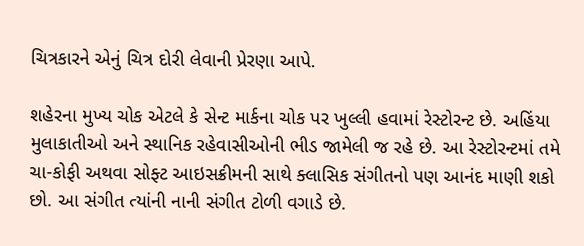ચિત્રકારને એનું ચિત્ર દોરી લેવાની પ્રેરણા આપે.

શહેરના મુખ્ય ચોક એટલે કે સેન્ટ માર્કના ચોક પર ખુલ્લી હવામાં રેસ્ટોરન્ટ છે. અહિંયા મુલાકાતીઓ અને સ્થાનિક રહેવાસીઓની ભીડ જામેલી જ રહે છે. આ રેસ્ટોરન્ટમાં તમે ચા-કોફી અથવા સોફ્ટ આઇસક્રીમની સાથે ક્લાસિક સંગીતનો પણ આનંદ માણી શકો છો. આ સંગીત ત્યાંની નાની સંગીત ટોળી વગાડે છે.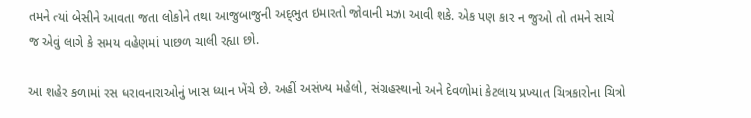તમને ત્યાં બેસીને આવતા જતા લોકોને તથા આજુબાજુની અદ્‍ભુત ઇમારતો જોવાની મઝા આવી શકે. એક પણ કાર ન જુઓ તો તમને સાચે જ એવું લાગે કે સમય વહેણમાં પાછળ ચાલી રહ્યા છો.

આ શહેર કળામાં રસ ધરાવનારાઓનું ખાસ ધ્યાન ખેંચે છે. અહીં અસંખ્ય મહેલો, સંગ્રહસ્થાનો અને દેવળોમાં કેટલાય પ્રખ્યાત ચિત્રકારોના ચિત્રો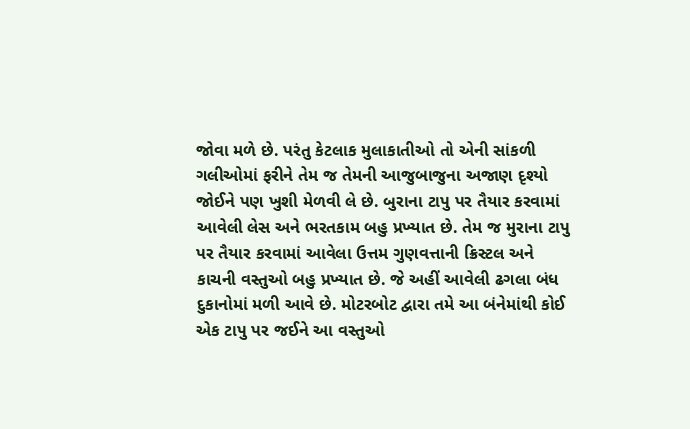જોવા મળે છે. પરંતુ કેટલાક મુલાકાતીઓ તો એની સાંકળી ગલીઓમાં ફરીને તેમ જ તેમની આજુબાજુના અજાણ દૃશ્યો જોઈને પણ ખુશી મેળવી લે છે. બુરાના ટાપુ પર તૈયાર કરવામાં આવેલી લેસ અને ભરતકામ બહુ પ્રખ્યાત છે. તેમ જ મુરાના ટાપુ પર તૈયાર કરવામાં આવેલા ઉત્તમ ગુણવત્તાની ક્રિસ્ટલ અને કાચની વસ્તુઓ બહુ પ્રખ્યાત છે. જે અહીં આવેલી ઢગલા બંધ દુકાનોમાં મળી આવે છે. મોટરબોટ દ્વારા તમે આ બંનેમાંથી કોઈ એક ટાપુ પર જઈને આ વસ્તુઓ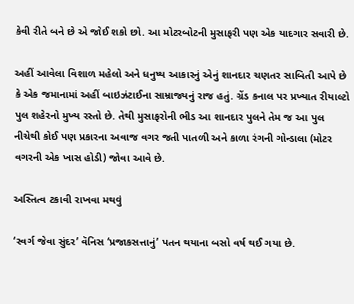કેવી રીતે બને છે એ જોઈ શકો છો. આ મોટરબોટની મુસાફરી પણ એક યાદગાર સવારી છે.

અહીં આવેલા વિશાળ મહેલો અને ધનુષ્ય આકારનું એનું શાનદાર ચણતર સાબિતી આપે છે કે એક જમાનામાં અહીં બાઇઝંટાઈના સામ્રાજ્યનું રાજ હતું. ગ્રેંડ કનાલ પર પ્રખ્યાત રીયાલ્ટો પુલ શહેરનો મુખ્ય રસ્તો છે. તેથી મુસાફરોની ભીડ આ શાનદાર પુલને તેમ જ આ પુલ નીચેથી કોઈ પણ પ્રકારના અવાજ વગર જતી પાતળી અને કાળા રંગની ગોન્ડાલા (મોટર વગરની એક ખાસ હોડી) જોવા આવે છે.

અસ્તિત્વ ટકાવી રાખવા મથવું

‘સ્વર્ગ જેવા સુંદર’ વૅનિસ ‘પ્રજાકસત્તાનું’ પતન થયાના બસો વર્ષ થઈ ગયા છે.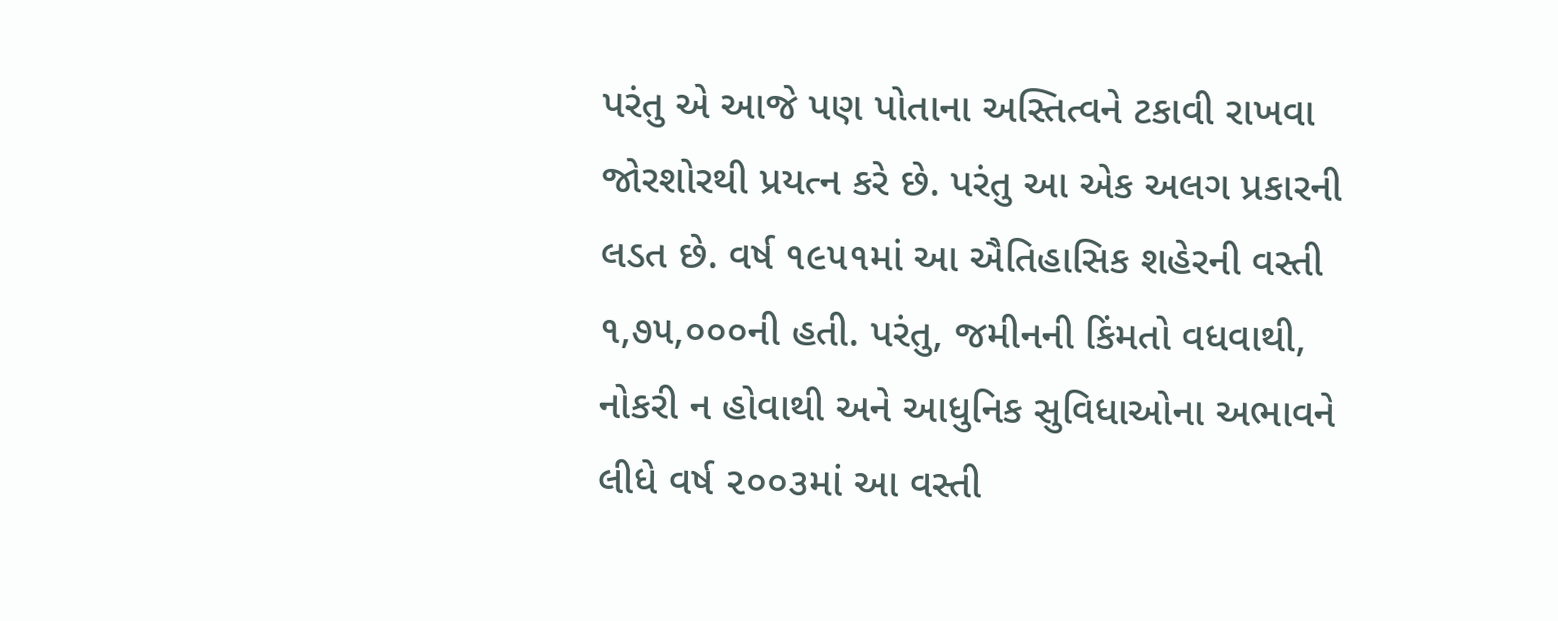પરંતુ એ આજે પણ પોતાના અસ્તિત્વને ટકાવી રાખવા જોરશોરથી પ્રયત્ન કરે છે. પરંતુ આ એક અલગ પ્રકારની લડત છે. વર્ષ ૧૯૫૧માં આ ઐતિહાસિક શહેરની વસ્તી ૧,૭૫,૦૦૦ની હતી. પરંતુ, જમીનની કિંમતો વધવાથી, નોકરી ન હોવાથી અને આધુનિક સુવિધાઓના અભાવને લીધે વર્ષ ૨૦૦૩માં આ વસ્તી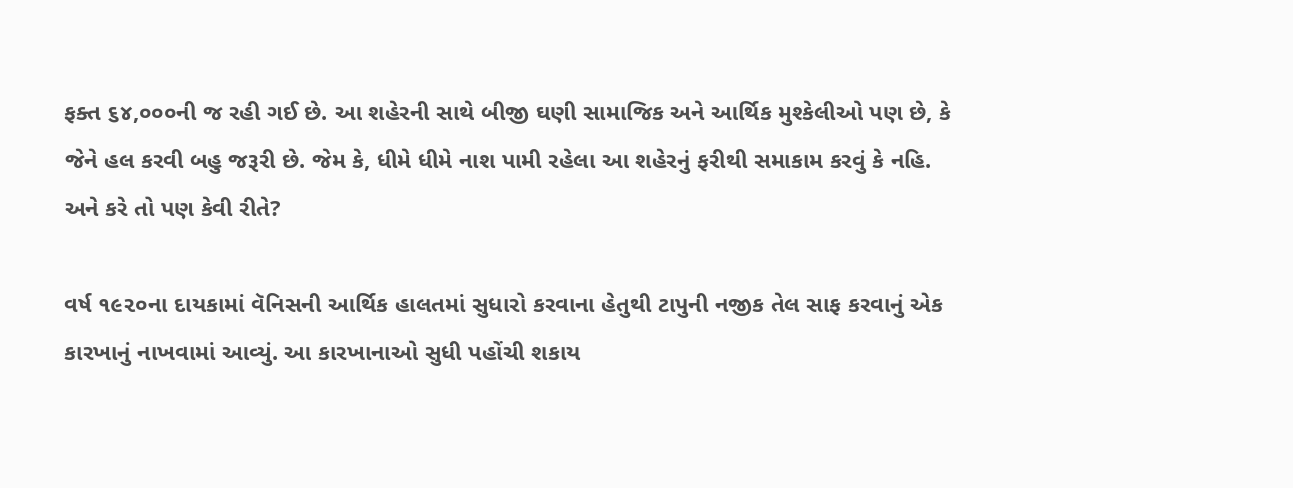ફક્ત ૬૪,૦૦૦ની જ રહી ગઈ છે. આ શહેરની સાથે બીજી ઘણી સામાજિક અને આર્થિક મુશ્કેલીઓ પણ છે, કે જેને હલ કરવી બહુ જરૂરી છે. જેમ કે, ધીમે ધીમે નાશ પામી રહેલા આ શહેરનું ફરીથી સમાકામ કરવું કે નહિ. અને કરે તો પણ કેવી રીતે?

વર્ષ ૧૯૨૦ના દાયકામાં વૅનિસની આર્થિક હાલતમાં સુધારો કરવાના હેતુથી ટાપુની નજીક તેલ સાફ કરવાનું એક કારખાનું નાખવામાં આવ્યું. આ કારખાનાઓ સુધી પહોંચી શકાય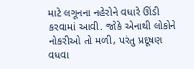માટે લગૂનના નહેરોને વધારે ઊંડી કરવામાં આવી. જોકે એનાથી લોકોને નોકરીઓ તો મળી, પરંતુ પ્રદૂષણ વધવા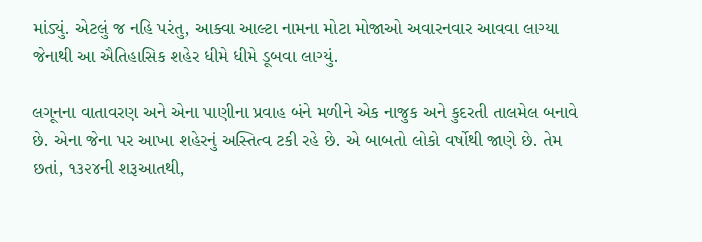માંડ્યું. એટલું જ નહિ પરંતુ, આક્વા આલ્ટા નામના મોટા મોજાઓ અવારનવાર આવવા લાગ્યા જેનાથી આ ઐતિહાસિક શહેર ધીમે ધીમે ડૂબવા લાગ્યું.

લગૂનના વાતાવરણ અને એના પાણીના પ્રવાહ બંને મળીને એક નાજુક અને કુદરતી તાલમેલ બનાવે છે. એના જેના પર આખા શહેરનું અસ્તિત્વ ટકી રહે છે. એ બાબતો લોકો વર્ષોથી જાણે છે. તેમ છતાં, ૧૩૨૪ની શરૂઆતથી,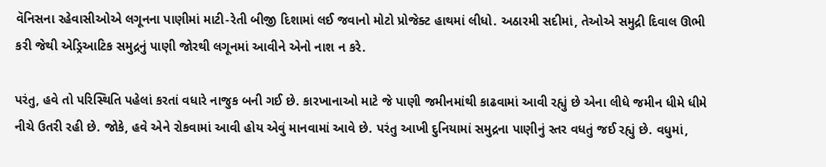વૅનિસના રહેવાસીઓએ લગૂનના પાણીમાં માટી-રેતી બીજી દિશામાં લઈ જવાનો મોટો પ્રોજેક્ટ હાથમાં લીધો. અઠારમી સદીમાં, તેઓએ સમુદ્રી દિવાલ ઊભી કરી જેથી એડ્રિઆટિક સમુદ્રનું પાણી જોરથી લગૂનમાં આવીને એનો નાશ ન કરે.

પરંતુ, હવે તો પરિસ્થિતિ પહેલાં કરતાં વધારે નાજુક બની ગઈ છે. કારખાનાઓ માટે જે પાણી જમીનમાંથી કાઢવામાં આવી રહ્યું છે એના લીધે જમીન ધીમે ધીમે નીચે ઉતરી રહી છે. જોકે, હવે એને રોકવામાં આવી હોય એવું માનવામાં આવે છે. પરંતુ આખી દુનિયામાં સમુદ્રના પાણીનું સ્તર વધતું જઈ રહ્યું છે. વધુમાં,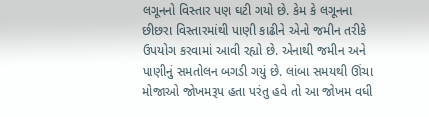લગૂનનો વિસ્તાર પણ ઘટી ગયો છે. કેમ કે લગૂનના છીછરા વિસ્તારમાંથી પાણી કાઢીને એનો જમીન તરીકે ઉપયોગ કરવામાં આવી રહ્યો છે. એનાથી જમીન અને પાણીનું સમતોલન બગડી ગયું છે. લાંબા સમયથી ઊંચા મોજાઓ જોખમરૂપ હતા પરંતુ હવે તો આ જોખમ વધી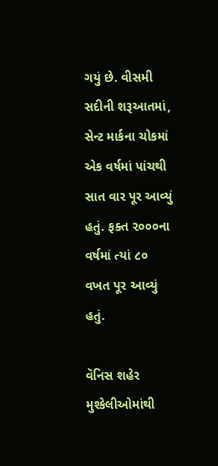ગયું છે. વીસમી સદીની શરૂઆતમાં, સેન્ટ માર્કના ચોકમાં એક વર્ષમાં પાંચથી સાત વાર પૂર આવ્યું હતું. ફક્ત ૨૦૦૦ના વર્ષમાં ત્યાં ૮૦ વખત પૂર આવ્યું હતું.

વૅનિસ શહેર મુશ્કેલીઓમાંથી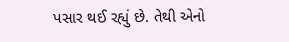પસાર થઈ રહ્યું છે. તેથી એનો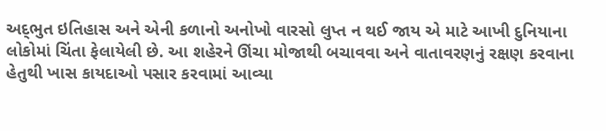અદ્‍ભુત ઇતિહાસ અને એની કળાનો અનોખો વારસો લુપ્ત ન થઈ જાય એ માટે આખી દુનિયાના લોકોમાં ચિંતા ફેલાયેલી છે. આ શહેરને ઊંચા મોજાથી બચાવવા અને વાતાવરણનું રક્ષણ કરવાના હેતુથી ખાસ કાયદાઓ પસાર કરવામાં આવ્યા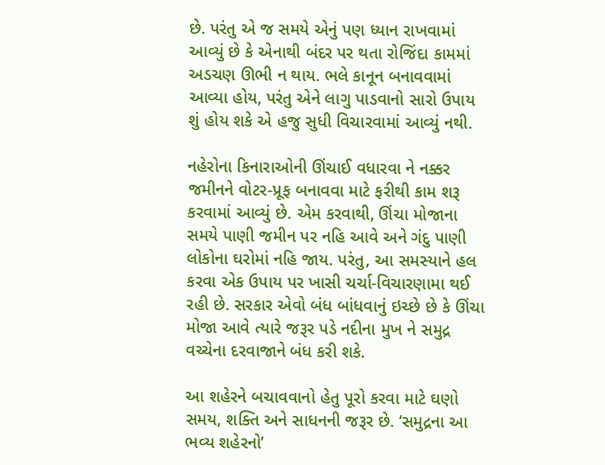છે. પરંતુ એ જ સમયે એનું પણ ધ્યાન રાખવામાં આવ્યું છે કે એનાથી બંદર પર થતા રોજિંદા કામમાં અડચણ ઊભી ન થાય. ભલે કાનૂન બનાવવામાં આવ્યા હોય, પરંતુ એને લાગુ પાડવાનો સારો ઉપાય શું હોય શકે એ હજુ સુધી વિચારવામાં આવ્યું નથી.

નહેરોના કિનારાઓની ઊંચાઈ વધારવા ને નક્કર જમીનને વોટર-પ્રૂફ બનાવવા માટે ફરીથી કામ શરૂ કરવામાં આવ્યું છે. એમ કરવાથી, ઊંચા મોજાના સમયે પાણી જમીન પર નહિ આવે અને ગંદુ પાણી લોકોના ઘરોમાં નહિ જાય. પરંતુ, આ સમસ્યાને હલ કરવા એક ઉપાય પર ખાસી ચર્ચા-વિચારણામા થઈ રહી છે. સરકાર એવો બંધ બાંધવાનું ઇચ્છે છે કે ઊંચા મોજા આવે ત્યારે જરૂર પડે નદીના મુખ ને સમુદ્ર વચ્ચેના દરવાજાને બંધ કરી શકે.

આ શહેરને બચાવવાનો હેતુ પૂરો કરવા માટે ઘણો સમય, શક્તિ અને સાધનની જરૂર છે. ‘સમુદ્રના આ ભવ્ય શહેરનો’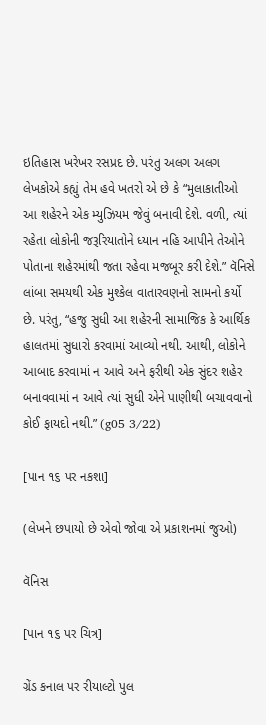ઇતિહાસ ખરેખર રસપ્રદ છે. પરંતુ અલગ અલગ લેખકોએ કહ્યું તેમ હવે ખતરો એ છે કે “મુલાકાતીઓ આ શહેરને એક મ્યુઝિયમ જેવું બનાવી દેશે. વળી, ત્યાં રહેતા લોકોની જરૂરિયાતોને ધ્યાન નહિ આપીને તેઓને પોતાના શહેરમાંથી જતા રહેવા મજબૂર કરી દેશે.” વૅનિસે લાંબા સમયથી એક મુશ્કેલ વાતારવણનો સામનો કર્યો છે. પરંતુ, “હજુ સુધી આ શહેરની સામાજિક કે આર્થિક હાલતમાં સુધારો કરવામાં આવ્યો નથી. આથી, લોકોને આબાદ કરવામાં ન આવે અને ફરીથી એક સુંદર શહેર બનાવવામાં ન આવે ત્યાં સુધી એને પાણીથી બચાવવાનો કોઈ ફાયદો નથી.” (g05 3/22)

[પાન ૧૬ પર નકશા]

(લેખને છપાયો છે એવો જોવા એ પ્રકાશનમાં જુઓ)

વૅનિસ

[પાન ૧૬ પર ચિત્ર]

ગ્રેંડ કનાલ પર રીયાલ્ટો પુલ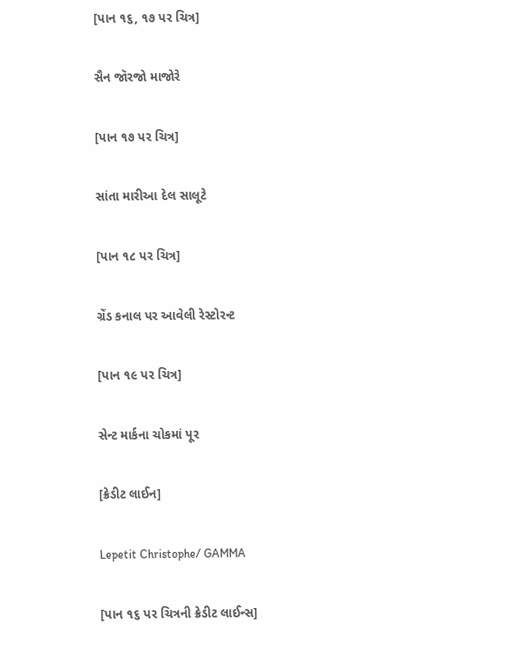[પાન ૧૬, ૧૭ પર ચિત્ર]

સૈન જૉરજો માજોરે

[પાન ૧૭ પર ચિત્ર]

સાંતા મારીઆ દેલ સાલૂટે

[પાન ૧૮ પર ચિત્ર]

ગ્રેંડ કનાલ પર આવેલી રેસ્ટોરન્ટ

[પાન ૧૯ પર ચિત્ર]

સેન્ટ માર્કના ચોકમાં પૂર

[ક્રેડીટ લાઈન]

Lepetit Christophe/ GAMMA

[પાન ૧૬ પર ચિત્રની ક્રેડીટ લાઈન્સ]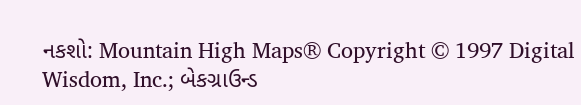નકશો: Mountain High Maps® Copyright © 1997 Digital Wisdom, Inc.; બેકગ્રાઉન્ડ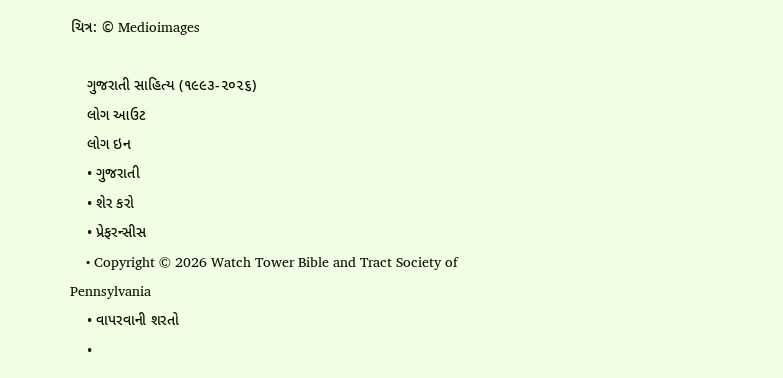ચિત્ર: © Medioimages

    ગુજરાતી સાહિત્ય (૧૯૯૩-૨૦૨૬)
    લોગ આઉટ
    લોગ ઇન
    • ગુજરાતી
    • શેર કરો
    • પ્રેફરન્સીસ
    • Copyright © 2026 Watch Tower Bible and Tract Society of Pennsylvania
    • વાપરવાની શરતો
    •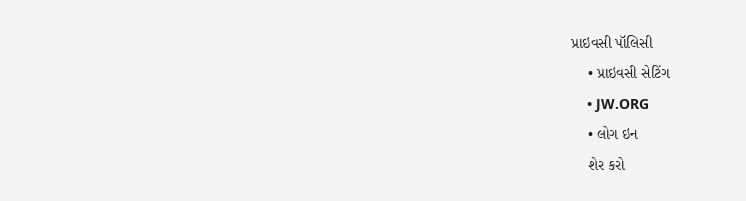પ્રાઇવસી પૉલિસી
    • પ્રાઇવસી સેટિંગ
    • JW.ORG
    • લોગ ઇન
    શેર કરો